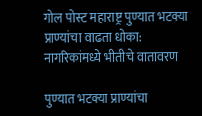गोल पोस्ट महाराष्ट्र पुण्यात भटक्या प्राण्यांचा वाढता धोका: नागरिकांमध्ये भीतीचे वातावरण

पुण्यात भटक्या प्राण्यांचा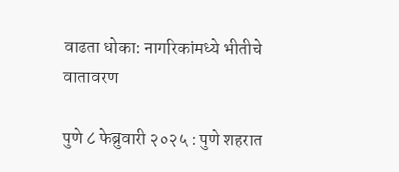वाढता धोका: नागरिकांमध्ये भीतीचे वातावरण

पुणे ८ फेब्रुवारी २०२५ : पुणे शहरात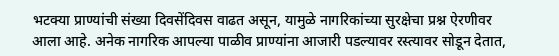भटक्या प्राण्यांची संख्या दिवसेंदिवस वाढत असून, यामुळे नागरिकांच्या सुरक्षेचा प्रश्न ऐरणीवर आला आहे. अनेक नागरिक आपल्या पाळीव प्राण्यांना आजारी पडल्यावर रस्त्यावर सोडून देतात,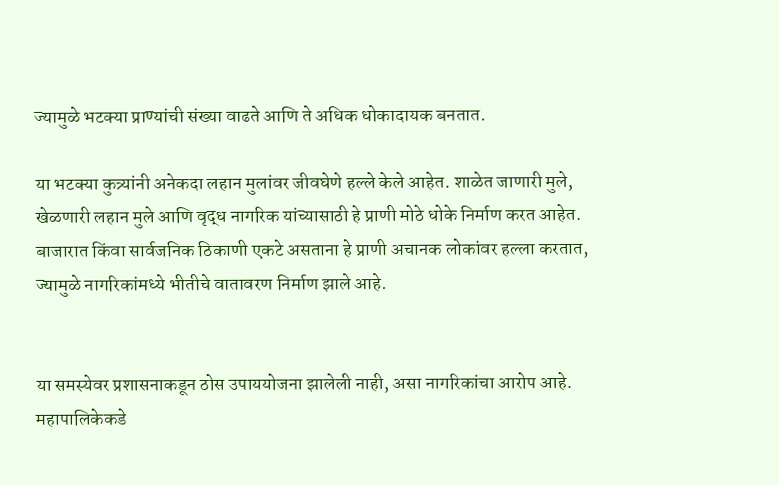ज्यामुळे भटक्या प्राण्यांची संख्या वाढते आणि ते अधिक धोकादायक बनतात.

या भटक्या कुत्र्यांनी अनेकदा लहान मुलांवर जीवघेणे हल्ले केले आहेत. शाळेत जाणारी मुले, खेळणारी लहान मुले आणि वृद्ध नागरिक यांच्यासाठी हे प्राणी मोठे धोके निर्माण करत आहेत. बाजारात किंवा सार्वजनिक ठिकाणी एकटे असताना हे प्राणी अचानक लोकांवर हल्ला करतात, ज्यामुळे नागरिकांमध्ये भीतीचे वातावरण निर्माण झाले आहे.


या समस्येवर प्रशासनाकडून ठोस उपाययोजना झालेली नाही, असा नागरिकांचा आरोप आहे. महापालिकेकडे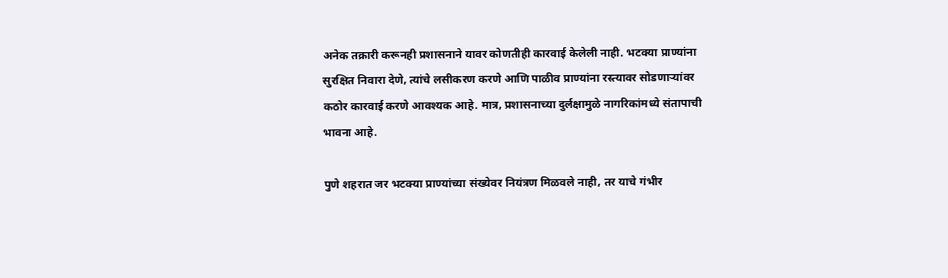अनेक तक्रारी करूनही प्रशासनाने यावर कोणतीही कारवाई केलेली नाही. भटक्या प्राण्यांना सुरक्षित निवारा देणे, त्यांचे लसीकरण करणे आणि पाळीव प्राण्यांना रस्त्यावर सोडणाऱ्यांवर कठोर कारवाई करणे आवश्यक आहे. मात्र, प्रशासनाच्या दुर्लक्षामुळे नागरिकांमध्ये संतापाची भावना आहे.

पुणे शहरात जर भटक्या प्राण्यांच्या संख्येवर नियंत्रण मिळवले नाही, तर याचे गंभीर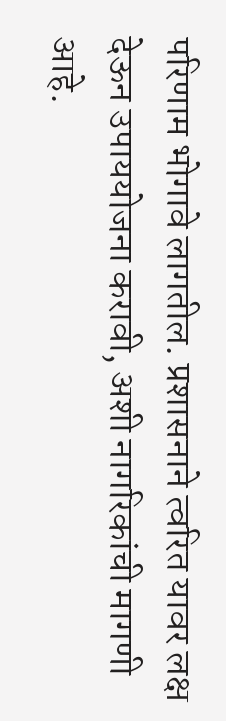परिणाम भोगावे लागतील. प्रशासनाने त्वरित यावर लक्ष देऊन उपाययोजना करावी, अशी नागरिकांची मागणी आहे.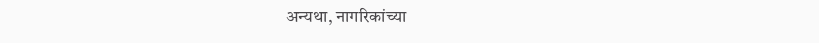अन्यथा, नागरिकांच्या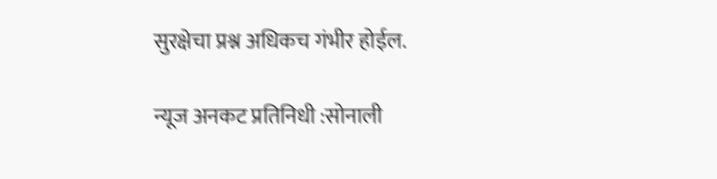सुरक्षेचा प्रश्न अधिकच गंभीर होईल.

न्यूज अनकट प्रतिनिधी :सोनाली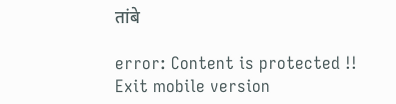तांबे

error: Content is protected !!
Exit mobile version